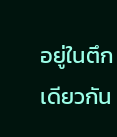อยู่ในตึกเดียวกัน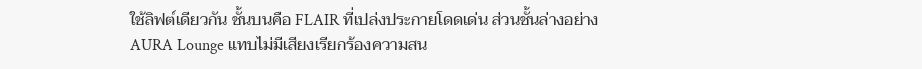ใช้ลิฟต์เดียวกัน ชั้นบนคือ FLAIR ที่เปล่งประกายโดดเด่น ส่วนชั้นล่างอย่าง AURA Lounge แทบไม่มีเสียงเรียกร้องความสน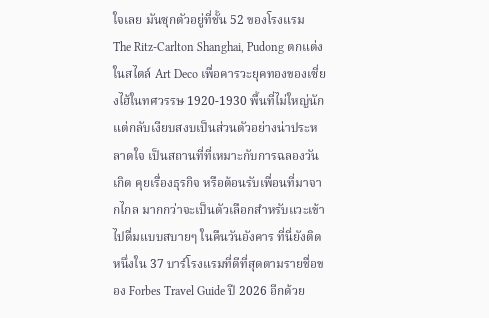ใจเลย มันซุกตัวอยู่ที่ชั้น 52 ของโรงแรม The Ritz-Carlton Shanghai, Pudong ตกแต่งในสไตล์ Art Deco เพื่อคารวะยุคทองของเซี่ยงไฮ้ในทศวรรษ 1920-1930 พื้นที่ไม่ใหญ่นัก แต่กลับเงียบสงบเป็นส่วนตัวอย่างน่าประหลาดใจ เป็นสถานที่ที่เหมาะกับการฉลองวันเกิด คุยเรื่องธุรกิจ หรือต้อนรับเพื่อนที่มาจากไกล มากกว่าจะเป็นตัวเลือกสำหรับแวะเข้าไปดื่มแบบสบายๆ ในคืนวันอังคาร ที่นี่ยังติดหนึ่งใน 37 บาร์โรงแรมที่ดีที่สุดตามรายชื่อของ Forbes Travel Guide ปี 2026 อีกด้วย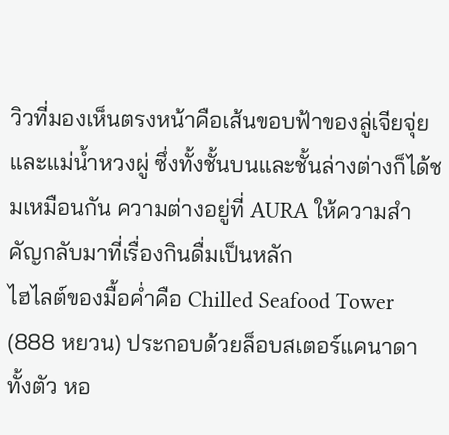วิวที่มองเห็นตรงหน้าคือเส้นขอบฟ้าของลู่เจียจุ่ยและแม่น้ำหวงผู่ ซึ่งทั้งชั้นบนและชั้นล่างต่างก็ได้ชมเหมือนกัน ความต่างอยู่ที่ AURA ให้ความสำคัญกลับมาที่เรื่องกินดื่มเป็นหลัก
ไฮไลต์ของมื้อค่ำคือ Chilled Seafood Tower (888 หยวน) ประกอบด้วยล็อบสเตอร์แคนาดาทั้งตัว หอ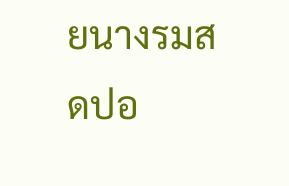ยนางรมสดปอ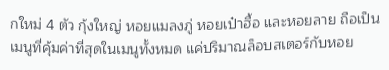กใหม่ 4 ตัว กุ้งใหญ่ หอยแมลงภู่ หอยเป๋าฮื้อ และหอยลาย ถือเป็นเมนูที่คุ้มค่าที่สุดในเมนูทั้งหมด แค่ปริมาณล็อบสเตอร์กับหอย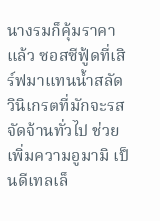นางรมก็คุ้มราคาแล้ว ซอสซีฟู้ดที่เสิร์ฟมาแทนน้ำสลัดวินิเกรตที่มักจะรสจัดจ้านทั่วไป ช่วยเพิ่มความอูมามิ เป็นดีเทลเล็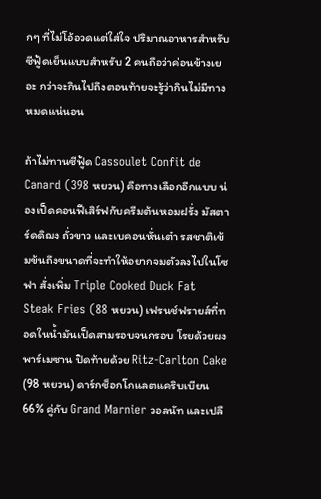กๆ ที่ไม่โอ้อวดแต่ใส่ใจ ปริมาณอาหารสำหรับซีฟู้ดเย็นแบบสำหรับ 2 คนถือว่าค่อนข้างเยอะ กว่าจะกินไปถึงตอนท้ายจะรู้ว่ากินไม่มีทางหมดแน่นอน

ถ้าไม่ทานซีฟู้ด Cassoulet Confit de Canard (398 หยวน) คือทางเลือกอีกแบบ น่องเป็ดคอนฟีเสิร์ฟกับครีมต้นหอมฝรั่ง มัสตาร์ดดิฌง ถั่วขาว และเบคอนหั่นเต๋า รสชาติเข้มข้นถึงขนาดที่จะทำให้อยากจมตัวลงไปในโซฟา สั่งเพิ่ม Triple Cooked Duck Fat Steak Fries (88 หยวน) เฟรนช์ฟรายส์ที่ทอดในน้ำมันเป็ดสามรอบจนกรอบ โรยด้วยผงพาร์เมซาน ปิดท้ายด้วย Ritz-Carlton Cake (98 หยวน) ดาร์กช็อกโกแลตแคริบเบียน 66% คู่กับ Grand Marnier วอลนัท และเปลื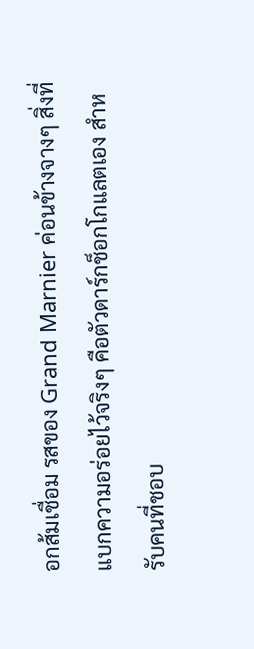อกส้มเชื่อม รสของ Grand Marnier ค่อนข้างจางๆ สิ่งที่แบกความอร่อยไว้จริงๆ คือตัวดาร์กช็อกโกแลตเอง สำหรับคนที่ชอบ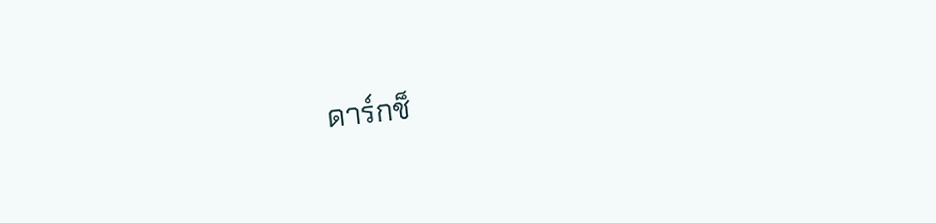ดาร์กช็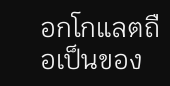อกโกแลตถือเป็นของ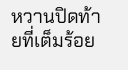หวานปิดท้ายที่เต็มร้อย